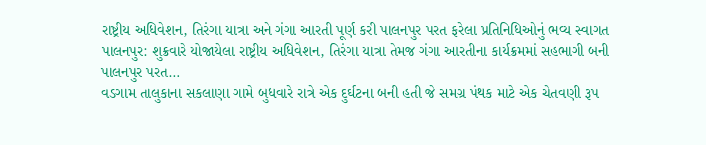રાષ્ટ્રીય અધિવેશન, તિરંગા યાત્રા અને ગંગા આરતી પૂર્ણ કરી પાલનપુર પરત ફરેલા પ્રતિનિધિઓનું ભવ્ય સ્વાગત પાલનપુર: શુક્રવારે યોજાયેલા રાષ્ટ્રીય અધિવેશન, તિરંગા યાત્રા તેમજ ગંગા આરતીના કાર્યક્રમમાં સહભાગી બની પાલનપુર પરત…
વડગામ તાલુકાના સકલાણા ગામે બુધવારે રાત્રે એક દુર્ઘટના બની હતી જે સમગ્ર પંથક માટે એક ચેતવણી રૂપ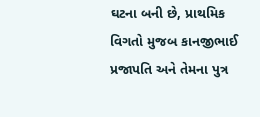ઘટના બની છે, પ્રાથમિક વિગતો મુજબ કાનજીભાઈ પ્રજાપતિ અને તેમના પુત્ર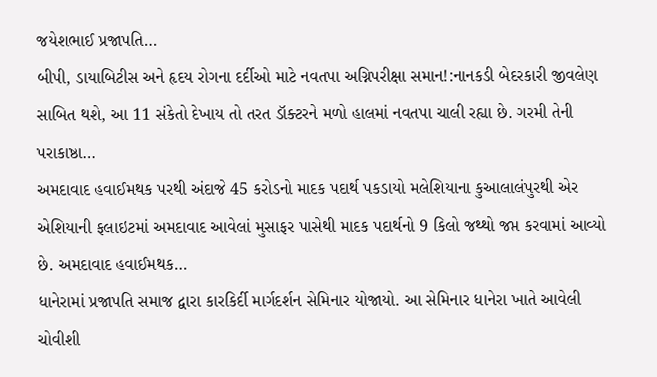જયેશભાઈ પ્રજાપતિ…
બીપી, ડાયાબિટીસ અને હૃદય રોગના દર્દીઓ માટે નવતપા અગ્નિપરીક્ષા સમાન!:નાનકડી બેદરકારી જીવલેણ સાબિત થશે, આ 11 સંકેતો દેખાય તો તરત ડૉક્ટરને મળો હાલમાં નવતપા ચાલી રહ્યા છે. ગરમી તેની પરાકાષ્ઠા…
અમદાવાદ હવાઈમથક પરથી અંદાજે 45 કરોડનો માદક પદાર્થ પકડાયો મલેશિયાના કુઆલાલંપુરથી એર એશિયાની ફલાઇટમાં અમદાવાદ આવેલાં મુસાફર પાસેથી માદક પદાર્થનો 9 કિલો જથ્થો જપ્ત કરવામાં આવ્યો છે. અમદાવાદ હવાઈમથક…
ધાનેરામાં પ્રજાપતિ સમાજ દ્વારા કારકિર્દી માર્ગદર્શન સેમિનાર યોજાયો. આ સેમિનાર ધાનેરા ખાતે આવેલી ચોવીશી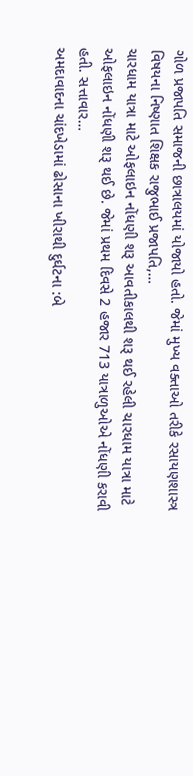ગોળ પ્રજાપતિ સમાજની છાત્રાલયમાં યોજાયો હતો. જેમાં મુખ્ય વક્તાઓ તરીકે રસાયણશાસ્ત્ર વિષયના નિષ્ણાત શિક્ષક રાજુભાઈ પ્રજાપતિ,…
ચારધામ યાત્રા માટે ઓફલાઇન નોંધણી શરૂ આવતીકાલથી શરૂ થઈ રહેલી ચારધામ યાત્રા માટે ઓફલાઇન નોંધણી શરૂ થઈ છે. જેમાં પ્રથમ દિવસે 2 હજાર 713 યાત્રાળુઓએ નોંધણી કરાવી હતી. સત્તાવાર…
અમદાવાદના ચાંદખેડામાં ઢોસાના ખીરાથી દુર્ઘટના :બે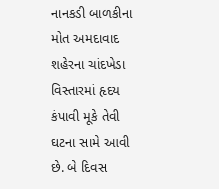નાનકડી બાળકીના મોત અમદાવાદ શહેરના ચાંદખેડા વિસ્તારમાં હૃદય કંપાવી મૂકે તેવી ઘટના સામે આવી છે. બે દિવસ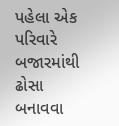પહેલા એક પરિવારે બજારમાંથી ઢોસા બનાવવા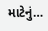માટેનું…